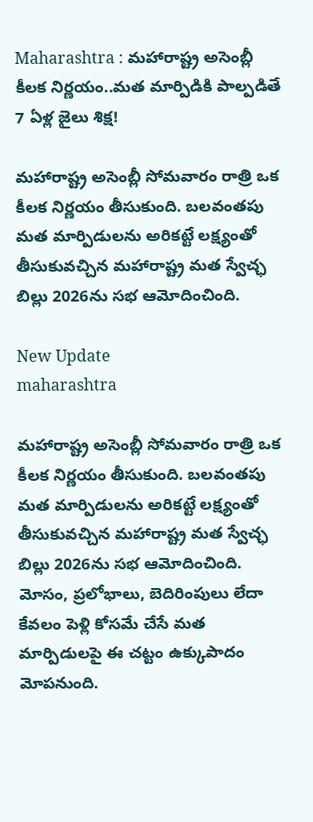Maharashtra : మహారాష్ట్ర అసెంబ్లీ కీలక నిర్ణయం..మత మార్పిడికి పాల్పడితే 7 ఏళ్ల జైలు శిక్ష!

మహారాష్ట్ర అసెంబ్లీ సోమవారం రాత్రి ఒక కీలక నిర్ణయం తీసుకుంది. బలవంతపు మత మార్పిడులను అరికట్టే లక్ష్యంతో తీసుకువచ్చిన మహారాష్ట్ర మత స్వేచ్ఛ బిల్లు 2026ను సభ ఆమోదించింది.

New Update
maharashtra

మహారాష్ట్ర అసెంబ్లీ సోమవారం రాత్రి ఒక కీలక నిర్ణయం తీసుకుంది. బలవంతపు మత మార్పిడులను అరికట్టే లక్ష్యంతో తీసుకువచ్చిన మహారాష్ట్ర మత స్వేచ్ఛ బిల్లు 2026ను సభ ఆమోదించింది. మోసం, ప్రలోభాలు, బెదిరింపులు లేదా కేవలం పెళ్లి కోసమే చేసే మత మార్పిడులపై ఈ చట్టం ఉక్కుపాదం మోపనుంది.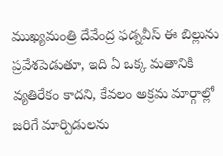ముఖ్యమంత్రి దేవేంద్ర ఫడ్నవీస్ ఈ బిల్లును ప్రవేశపెడుతూ, ఇది ఏ ఒక్క మతానికి వ్యతిరేకం కాదని, కేవలం అక్రమ మార్గాల్లో జరిగే మార్పిడులను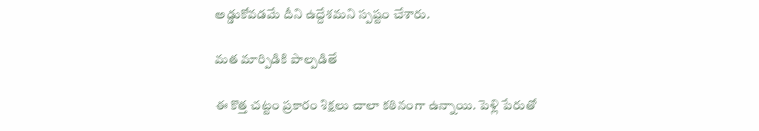అడ్డుకోవడమే దీని ఉద్దేశమని స్పష్టం చేశారు.

మత మార్పిడికి పాల్పడితే

ఈ కొత్త చట్టం ప్రకారం శిక్షలు చాలా కఠినంగా ఉన్నాయి. పెళ్లి పేరుతో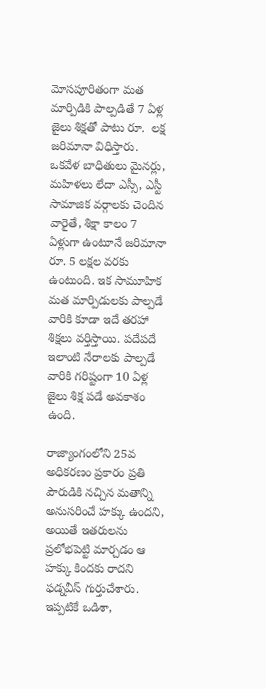మోసపూరితంగా మత మార్పిడికి పాల్పడితే 7 ఏళ్ల జైలు శిక్షతో పాటు రూ.  లక్ష జరిమానా విధిస్తారు. ఒకవేళ బాధితులు మైనర్లు, మహిళలు లేదా ఎస్సీ, ఎస్టీ సామాజిక వర్గాలకు చెందిన వారైతే, శిక్షా కాలం 7 ఏళ్లుగా ఉంటూనే జరిమానా రూ. 5 లక్షల వరకు ఉంటుంది. ఇక సామూహిక మత మార్పిడులకు పాల్పడే వారికి కూడా ఇదే తరహా శిక్షలు వర్తిస్తాయి. పదేపదే ఇలాంటి నేరాలకు పాల్పడే వారికి గరిష్టంగా 10 ఏళ్ల జైలు శిక్ష పడే అవకాశం ఉంది.

రాజ్యాంగంలోని 25వ అధికరణం ప్రకారం ప్రతి పౌరుడికి నచ్చిన మతాన్ని అనుసరించే హక్కు ఉందని, అయితే ఇతరులను ప్రలోభపెట్టి మార్చడం ఆ హక్కు కిందకు రాదని ఫడ్నవీస్ గుర్తుచేశారు. ఇప్పటికే ఒడిశా,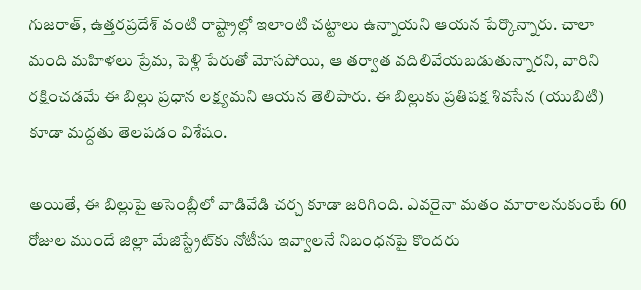గుజరాత్, ఉత్తరప్రదేశ్ వంటి రాష్ట్రాల్లో ఇలాంటి చట్టాలు ఉన్నాయని ఆయన పేర్కొన్నారు. చాలా మంది మహిళలు ప్రేమ, పెళ్లి పేరుతో మోసపోయి, ఆ తర్వాత వదిలివేయబడుతున్నారని, వారిని రక్షించడమే ఈ బిల్లు ప్రధాన లక్ష్యమని ఆయన తెలిపారు. ఈ బిల్లుకు ప్రతిపక్ష శివసేన (యుబిటి) కూడా మద్దతు తెలపడం విశేషం.

అయితే, ఈ బిల్లుపై అసెంబ్లీలో వాడివేడి చర్చ కూడా జరిగింది. ఎవరైనా మతం మారాలనుకుంటే 60 రోజుల ముందే జిల్లా మేజిస్ట్రేట్‌కు నోటీసు ఇవ్వాలనే నిబంధనపై కొందరు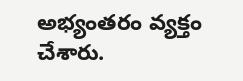అభ్యంతరం వ్యక్తం చేశారు.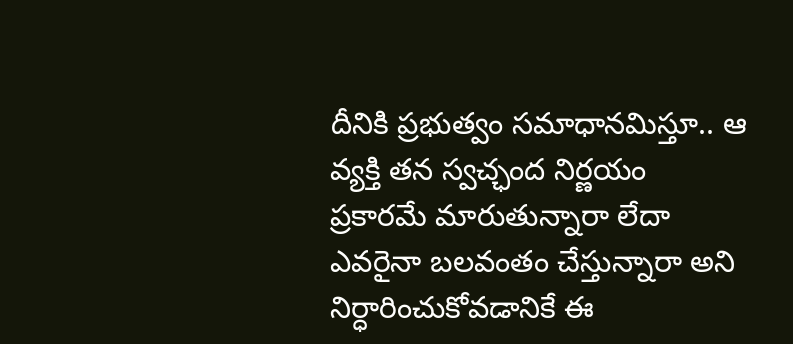దీనికి ప్రభుత్వం సమాధానమిస్తూ.. ఆ వ్యక్తి తన స్వచ్ఛంద నిర్ణయం ప్రకారమే మారుతున్నారా లేదా ఎవరైనా బలవంతం చేస్తున్నారా అని నిర్ధారించుకోవడానికే ఈ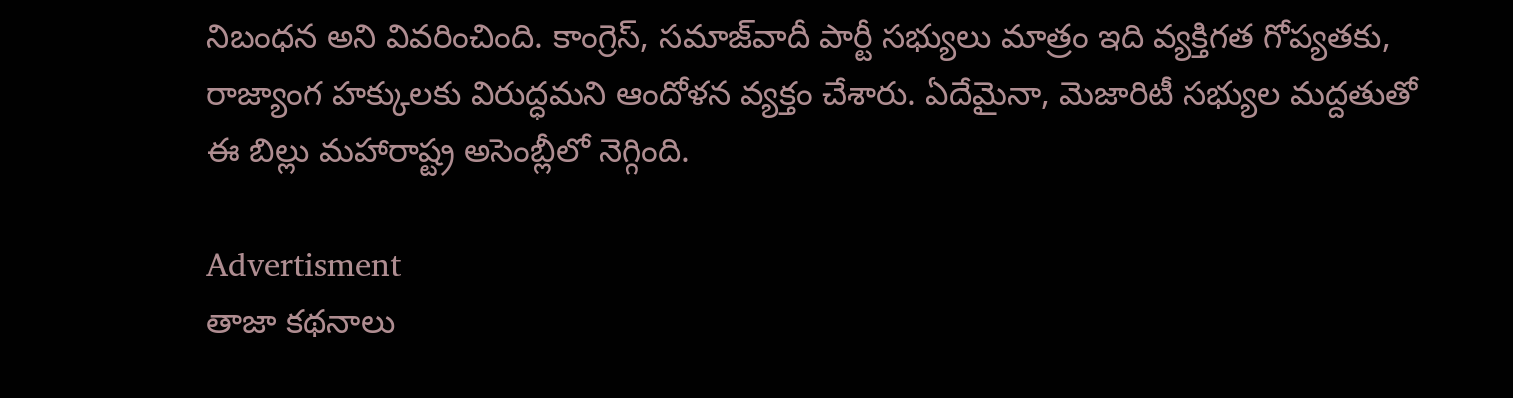నిబంధన అని వివరించింది. కాంగ్రెస్, సమాజ్‌వాదీ పార్టీ సభ్యులు మాత్రం ఇది వ్యక్తిగత గోప్యతకు, రాజ్యాంగ హక్కులకు విరుద్ధమని ఆందోళన వ్యక్తం చేశారు. ఏదేమైనా, మెజారిటీ సభ్యుల మద్దతుతో ఈ బిల్లు మహారాష్ట్ర అసెంబ్లీలో నెగ్గింది.

Advertisment
తాజా కథనాలు